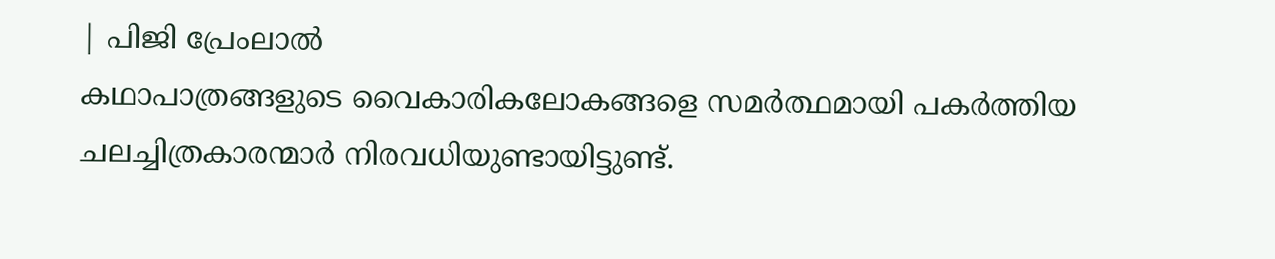| പിജി പ്രേംലാൽ
കഥാപാത്രങ്ങളുടെ വൈകാരികലോകങ്ങളെ സമർത്ഥമായി പകർത്തിയ ചലച്ചിത്രകാരന്മാർ നിരവധിയുണ്ടായിട്ടുണ്ട്.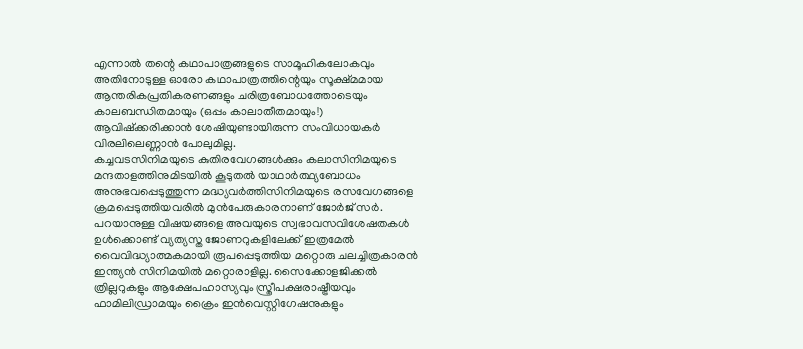എന്നാൽ തന്റെ കഥാപാത്രങ്ങളുടെ സാമൂഹികലോകവും അതിനോടുള്ള ഓരോ കഥാപാത്രത്തിന്റെയും സൂക്ഷ്മമായ ആന്തരികപ്രതികരണങ്ങളും ചരിത്രബോധത്തോടെയും കാലബന്ധിതമായും (ഒപ്പം കാലാതീതമായും!) ആവിഷ്ക്കരിക്കാൻ ശേഷിയുണ്ടായിരുന്ന സംവിധായകർ വിരലിലെണ്ണാൻ പോലുമില്ല.
കച്ചവടസിനിമയുടെ കുതിരവേഗങ്ങൾക്കും കലാസിനിമയുടെ മന്ദതാളത്തിനുമിടയിൽ കൂടുതൽ യാഥാർത്ഥ്യബോധം അനുഭവപ്പെടുത്തുന്ന മദ്ധ്യവർത്തിസിനിമയുടെ രസവേഗങ്ങളെ ക്രമപ്പെടുത്തിയവരിൽ മുൻപേരുകാരനാണ് ജോർജ് സർ.
പറയാനുള്ള വിഷയങ്ങളെ അവയുടെ സ്വഭാവസവിശേഷതകൾ ഉൾക്കൊണ്ട് വ്യത്യസ്ത ജോണറുകളിലേക്ക് ഇത്രമേൽ വൈവിദ്ധ്യാത്മകമായി രൂപപ്പെടുത്തിയ മറ്റൊരു ചലച്ചിത്രകാരൻ ഇന്ത്യൻ സിനിമയിൽ മറ്റൊരാളില്ല. സൈക്കോളജിക്കൽ ത്രില്ലറുകളും ആക്ഷേപഹാസ്യവും സ്ത്രീപക്ഷരാഷ്ട്രീയവും ഫാമിലിഡ്രാമയും ക്രൈം ഇൻവെസ്റ്റിഗേഷനുകളും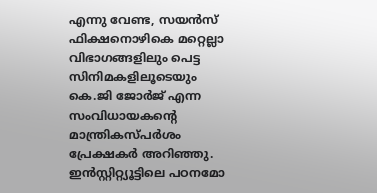എന്നു വേണ്ട, സയൻസ് ഫിക്ഷനൊഴികെ മറ്റെല്ലാ വിഭാഗങ്ങളിലും പെട്ട സിനിമകളിലൂടെയും കെ.ജി ജോർജ് എന്ന സംവിധായകന്റെ മാന്ത്രികസ്പർശം പ്രേക്ഷകർ അറിഞ്ഞു.
ഇൻസ്റ്റിറ്റ്യൂട്ടിലെ പഠനമോ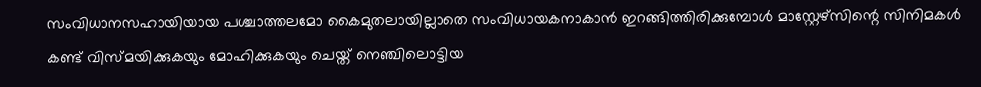സംവിധാനസഹായിയായ പശ്ചാത്തലമോ കൈമുതലായില്ലാതെ സംവിധായകനാകാൻ ഇറങ്ങിത്തിരിക്കുമ്പോൾ മാസ്റ്റേഴ്സിന്റെ സിനിമകൾ കണ്ട് വിസ്മയിക്കുകയും മോഹിക്കുകയും ചെയ്ത് നെഞ്ചിലൊട്ടിയ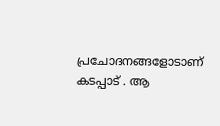പ്രചോദനങ്ങളോടാണ് കടപ്പാട് . ആ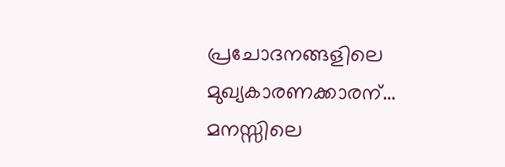പ്രചോദനങ്ങളിലെ മുഖ്യകാരണക്കാരന്… മനസ്സിലെ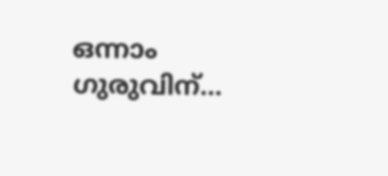ഒന്നാം ഗുരുവിന്…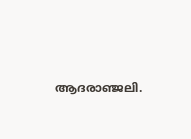ആദരാഞ്ജലി.